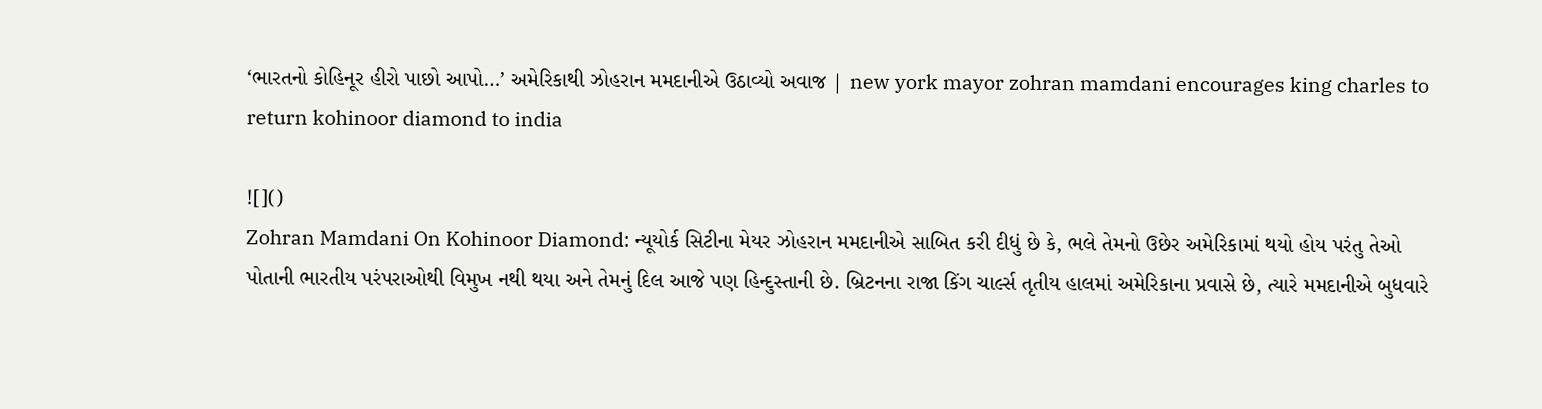‘ભારતનો કોહિનૂર હીરો પાછો આપો…’ અમેરિકાથી ઝોહરાન મમદાનીએ ઉઠાવ્યો અવાજ | new york mayor zohran mamdani encourages king charles to return kohinoor diamond to india

![]()
Zohran Mamdani On Kohinoor Diamond: ન્યૂયોર્ક સિટીના મેયર ઝોહરાન મમદાનીએ સાબિત કરી દીધું છે કે, ભલે તેમનો ઉછેર અમેરિકામાં થયો હોય પરંતુ તેઓ પોતાની ભારતીય પરંપરાઓથી વિમુખ નથી થયા અને તેમનું દિલ આજે પણ હિન્દુસ્તાની છે. બ્રિટનના રાજા કિંગ ચાર્લ્સ તૃતીય હાલમાં અમેરિકાના પ્રવાસે છે, ત્યારે મમદાનીએ બુધવારે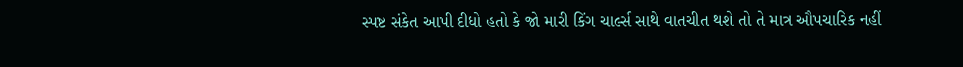સ્પષ્ટ સંકેત આપી દીધો હતો કે જો મારી કિંગ ચાર્લ્સ સાથે વાતચીત થશે તો તે માત્ર ઔપચારિક નહીં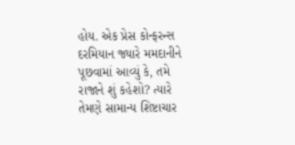હોય. એક પ્રેસ કોન્ફરન્સ દરમિયાન જ્યારે મમદાનીને પૂછવામાં આવ્યું કે, તમે રાજાને શું કહેશો? ત્યારે તેમણે સામાન્ય શિષ્ટાચાર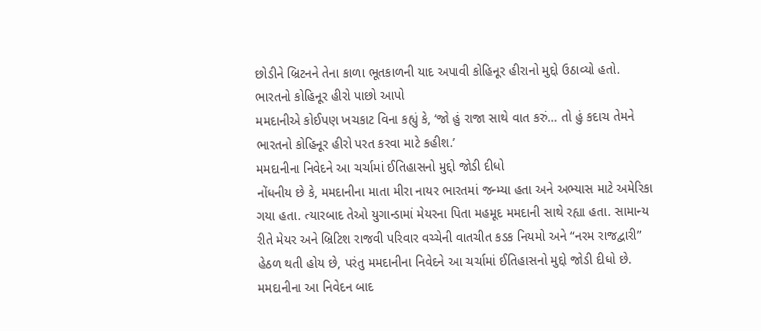છોડીને બ્રિટનને તેના કાળા ભૂતકાળની યાદ અપાવી કોહિનૂર હીરાનો મુદ્દો ઉઠાવ્યો હતો.
ભારતનો કોહિનૂર હીરો પાછો આપો
મમદાનીએ કોઈપણ ખચકાટ વિના કહ્યું કે, ‘જો હું રાજા સાથે વાત કરું… તો હું કદાચ તેમને ભારતનો કોહિનૂર હીરો પરત કરવા માટે કહીશ.’
મમદાનીના નિવેદને આ ચર્ચામાં ઈતિહાસનો મુદ્દો જોડી દીધો
નોંધનીય છે કે, મમદાનીના માતા મીરા નાયર ભારતમાં જન્મ્યા હતા અને અભ્યાસ માટે અમેરિકા ગયા હતા. ત્યારબાદ તેઓ યુગાન્ડામાં મેયરના પિતા મહમૂદ મમદાની સાથે રહ્યા હતા. સામાન્ય રીતે મેયર અને બ્રિટિશ રાજવી પરિવાર વચ્ચેની વાતચીત કડક નિયમો અને “નરમ રાજદ્વારી” હેઠળ થતી હોય છે, પરંતુ મમદાનીના નિવેદને આ ચર્ચામાં ઈતિહાસનો મુદ્દો જોડી દીધો છે.
મમદાનીના આ નિવેદન બાદ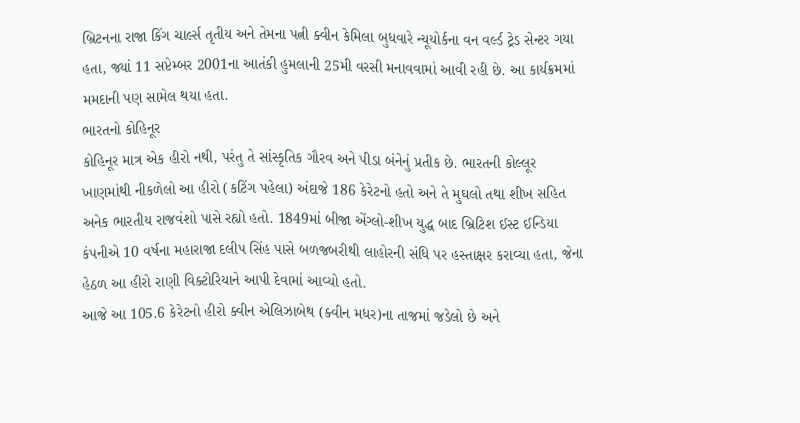બ્રિટનના રાજા કિંગ ચાર્લ્સ તૃતીય અને તેમના પત્ની ક્વીન કેમિલા બુધવારે ન્યૂયોર્કના વન વર્લ્ડ ટ્રેડ સેન્ટર ગયા હતા, જ્યાં 11 સપ્ટેમ્બર 2001ના આતંકી હુમલાની 25મી વરસી મનાવવામાં આવી રહી છે. આ કાર્યક્રમમાં મમદાની પણ સામેલ થયા હતા.
ભારતનો કોહિનૂર
કોહિનૂર માત્ર એક હીરો નથી, પરંતુ તે સાંસ્કૃતિક ગૌરવ અને પીડા બંનેનું પ્રતીક છે. ભારતની કોલ્લૂર ખાણમાંથી નીકળેલો આ હીરો (કટિંગ પહેલા) અંદાજે 186 કેરેટનો હતો અને તે મુઘલો તથા શીખ સહિત અનેક ભારતીય રાજવંશો પાસે રહ્યો હતો. 1849માં બીજા એંગ્લો-શીખ યુદ્ધ બાદ બ્રિટિશ ઈસ્ટ ઈન્ડિયા કંપનીએ 10 વર્ષના મહારાજા દલીપ સિંહ પાસે બળજબરીથી લાહોરની સંધિ પર હસ્તાક્ષર કરાવ્યા હતા, જેના હેઠળ આ હીરો રાણી વિક્ટોરિયાને આપી દેવામાં આવ્યો હતો.
આજે આ 105.6 કેરેટનો હીરો ક્વીન એલિઝાબેથ (ક્વીન મધર)ના તાજમાં જડેલો છે અને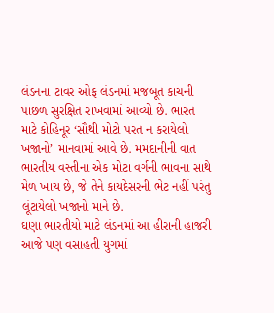લંડનના ટાવર ઓફ લંડનમાં મજબૂત કાચની પાછળ સુરક્ષિત રાખવામાં આવ્યો છે. ભારત માટે કોહિનૂર ‘સૌથી મોટો પરત ન કરાયેલો ખજાનો’ માનવામાં આવે છે. મમદાનીની વાત ભારતીય વસ્તીના એક મોટા વર્ગની ભાવના સાથે મેળ ખાય છે, જે તેને કાયદેસરની ભેટ નહીં પરંતુ લૂંટાયેલો ખજાનો માને છે.
ઘણા ભારતીયો માટે લંડનમાં આ હીરાની હાજરી આજે પણ વસાહતી યુગમાં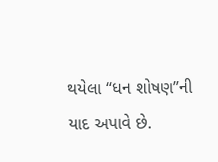થયેલા “ધન શોષણ”ની યાદ અપાવે છે.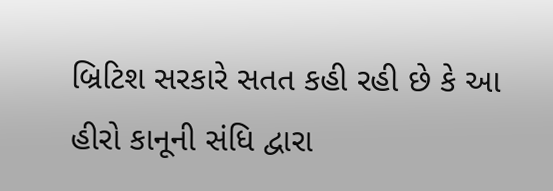બ્રિટિશ સરકારે સતત કહી રહી છે કે આ હીરો કાનૂની સંધિ દ્વારા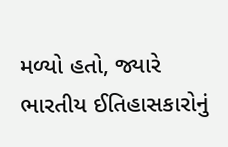મળ્યો હતો, જ્યારે ભારતીય ઈતિહાસકારોનું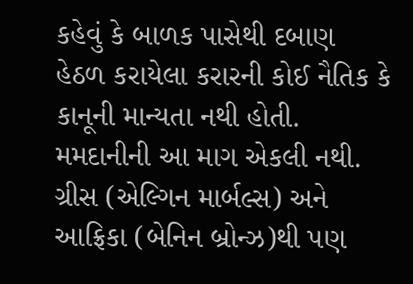કહેવું કે બાળક પાસેથી દબાણ હેઠળ કરાયેલા કરારની કોઈ નૈતિક કે કાનૂની માન્યતા નથી હોતી. મમદાનીની આ માગ એકલી નથી. ગ્રીસ (એલ્ગિન માર્બલ્સ) અને આફ્રિકા (બેનિન બ્રોન્ઝ)થી પણ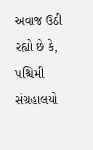અવાજ ઉઠી રહ્યો છે કે, પશ્ચિમી સંગ્રહાલયો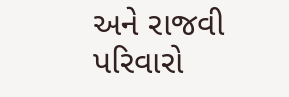અને રાજવી પરિવારો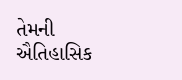તેમની ઐતિહાસિક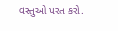વસ્તુઓ પરત કરો.